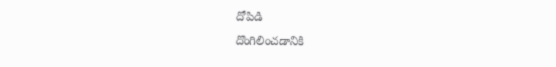దోపిడి
దొంగిలించడానికి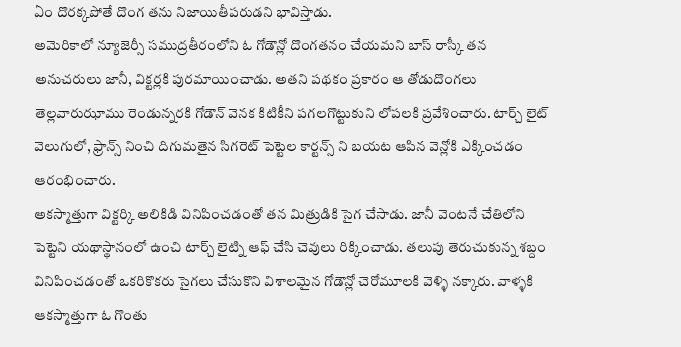ఏం దొరక్కపోతే దొంగ తను నిజాయితీపరుడని భావిస్తాడు.
అమెరికాలో న్యూజెర్సీ సముద్రతీరంలోని ఓ గోడౌన్లో దొంగతనం చేయమని బాస్ రాస్కీ తన అనుచరులు జానీ, విక్టర్లకి పురమాయించాడు. అతని పథకం ప్రకారం ఆ తోడుదొంగలు తెల్లవారుఝాము రెండున్నరకి గోడౌన్ వెనక కిటికీని పగలగొట్టుకుని లోపలకి ప్రవేశించారు. టార్చ్ లైట్ వెలుగులో, ఫ్రాన్స్ నించి దిగుమతైన సిగరెట్ పెట్టెల కార్టన్స్ ని బయట ఆపిన వెన్లోకి ఎక్కించడం ఆరంభించారు.
అకస్మాత్తుగా విక్టర్కి అలికిడి వినిపించడంతో తన మిత్రుడికి సైగ చేసాడు. జానీ వెంటనే చేతిలోని పెట్టెని యథాస్థానంలో ఉంచి టార్చ్ లైట్ని ఆఫ్ చేసి చెవులు రిక్కించాడు. తలుపు తెరుచుకున్న శబ్దం వినిపించడంతో ఒకరికొకరు సైగలు చేసుకొని విశాలమైన గోడౌన్లో చెరోమూలకి వెళ్ళి నక్కారు. వాళ్ళకి ఆకస్మాత్తుగా ఓ గొంతు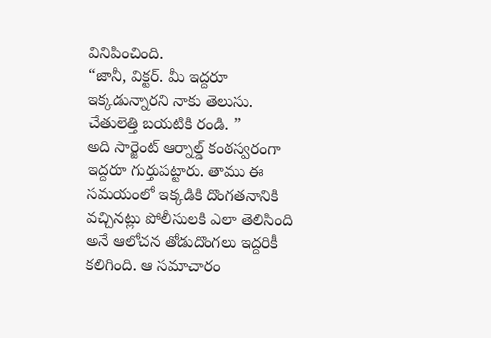వినిపించింది.
“జానీ, విక్టర్. మీ ఇద్దరూ ఇక్కడున్నారని నాకు తెలుసు. చేతులెత్తి బయటికి రండి. ”
అది సార్జెంట్ ఆర్నాల్డ్ కంఠస్వరంగా ఇద్దరూ గుర్తుపట్టారు. తాము ఈ సమయంలో ఇక్కడికి దొంగతనానికి వచ్చినట్లు పోలీసులకి ఎలా తెలిసింది అనే ఆలోచన తోడుదొంగలు ఇద్దరికీ కలిగింది. ఆ సమాచారం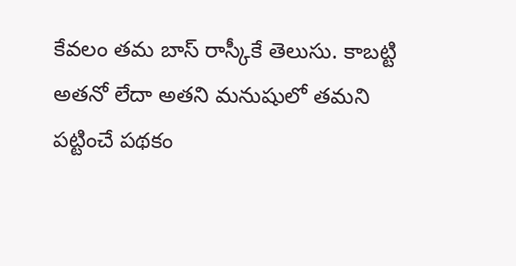కేవలం తమ బాస్ రాస్కీకే తెలుసు. కాబట్టి అతనో లేదా అతని మనుషులో తమని పట్టించే పథకం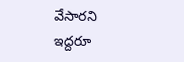వేసారని ఇద్దరూ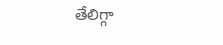తేలిగ్గా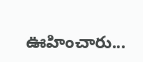ఊహించారు...